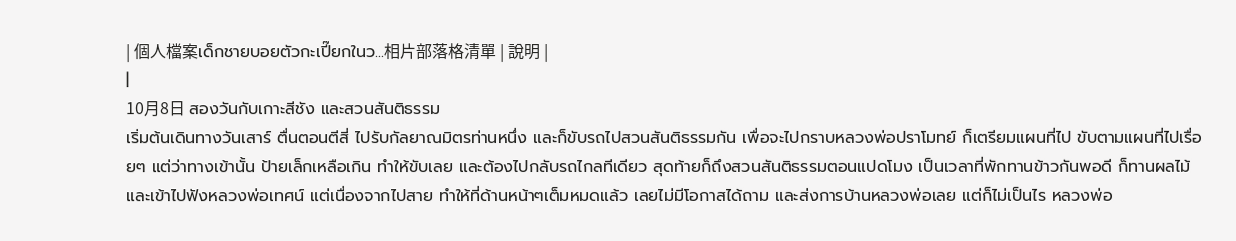| 個人檔案เด็กชายบอยตัวกะเปี๊ยกในว...相片部落格清單 | 說明 |
|
10月8日 สองวันกับเกาะสีชัง และสวนสันติธรรม
เริ่มต้นเดินทางวันเสาร์ ตื่นตอนตีสี่ ไปรับกัลยาณมิตรท่านหนึ่ง และก็ขับรถไปสวนสันติธรรมกัน เพื่อจะไปกราบหลวงพ่อปราโมทย์ ก็เตรียมแผนที่ไป ขับตามแผนที่ไปเรื่อยๆ แต่ว่าทางเข้านั้น ป้ายเล็กเหลือเกิน ทำให้ขับเลย และต้องไปกลับรถไกลทีเดียว สุดท้ายก็ถึงสวนสันติธรรมตอนแปดโมง เป็นเวลาที่พักทานข้าวกันพอดี ก็ทานผลไม้ และเข้าไปฟังหลวงพ่อเทศน์ แต่เนื่องจากไปสาย ทำให้ที่ด้านหน้าๆเต็มหมดแล้ว เลยไม่มีโอกาสได้ถาม และส่งการบ้านหลวงพ่อเลย แต่ก็ไม่เป็นไร หลวงพ่อ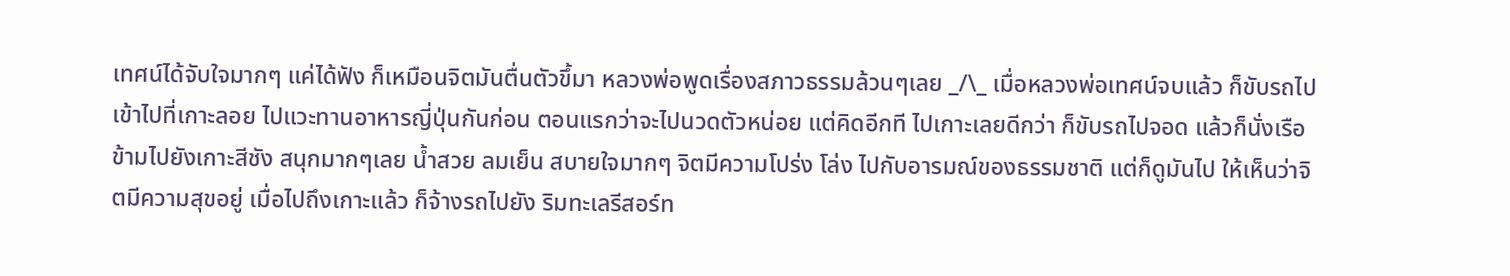เทศน์ได้จับใจมากๆ แค่ได้ฟัง ก็เหมือนจิตมันตื่นตัวขึ้มา หลวงพ่อพูดเรื่องสภาวธรรมล้วนๆเลย _/\_ เมื่อหลวงพ่อเทศน์จบแล้ว ก็ขับรถไป เข้าไปที่เกาะลอย ไปแวะทานอาหารญี่ปุ่นกันก่อน ตอนแรกว่าจะไปนวดตัวหน่อย แต่คิดอีกที ไปเกาะเลยดีกว่า ก็ขับรถไปจอด แล้วก็นั่งเรือข้ามไปยังเกาะสีชัง สนุกมากๆเลย น้ำสวย ลมเย็น สบายใจมากๆ จิตมีความโปร่ง โล่ง ไปกับอารมณ์ของธรรมชาติ แต่ก็ดูมันไป ให้เห็นว่าจิตมีความสุขอยู่ เมื่อไปถึงเกาะแล้ว ก็จ้างรถไปยัง ริมทะเลรีสอร์ท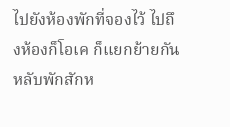ไปยังห้องพักที่จองไว้ ไปถึงห้องก็โอเค ก็แยกย้ายกันหลับพักสักห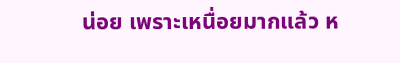น่อย เพราะเหนื่อยมากแล้ว ห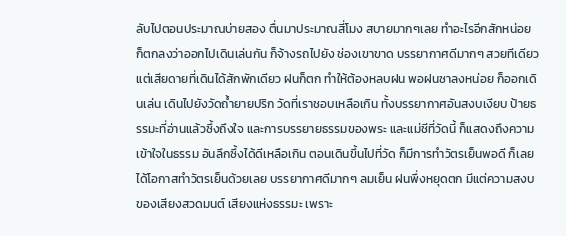ลับไปตอนประมาณบ่ายสอง ตื่นมาประมาณสี่โมง สบายมากๆเลย ทำอะไรอีกสักหน่อย ก็ตกลงว่าออกไปเดินเล่นกัน ก็จ้างรถไปยัง ช่องเขาขาด บรรยากาศดีมากๆ สวยทีเดียว แต่เสียดายที่เดินได้สักพักเดียว ฝนก็ตก ทำให้ต้องหลบฝน พอฝนซาลงหน่อย ก็ออกเดินเล่น เดินไปยังวัดถ้ำยายปริก วัดที่เราชอบเหลือเกิน ทั้งบรรยากาศอันสงบเงียบ ป้ายธรรมะที่อ่านแล้วซึ้งถึงใจ และการบรรยายธรรมของพระ และแม่ชีที่วัดนี้ ก็แสดงถึงความเข้าใจในธรรม อันลึกซึ้งได้ดีเหลือเกิน ตอนเดินขึ้นไปที่วัด ก็มีการทำวัตรเย็นพอดี ก็เลยได้โอกาสทำวัตรเย็นด้วยเลย บรรยากาศดีมากๆ ลมเย็น ฝนพึ่งหยุดตก มีแต่ความสงบของเสียงสวดมนต์ เสียงแห่งธรรมะ เพราะ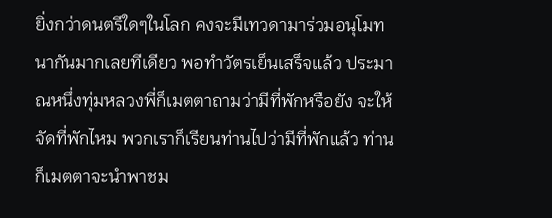ยิ่งกว่าดนตรีใดๆในโลก คงจะมีเทวดามาร่วมอนุโมทนากันมากเลยทีเดียว พอทำวัตรเย็นเสร็จแล้ว ประมาณหนึ่งทุ่มหลวงพี่ก็เมตตาถามว่ามีที่พักหรือยัง จะให้จัดที่พักไหม พวกเราก็เรียนท่านไปว่ามีที่พักแล้ว ท่านก็เมตตาจะนำพาชม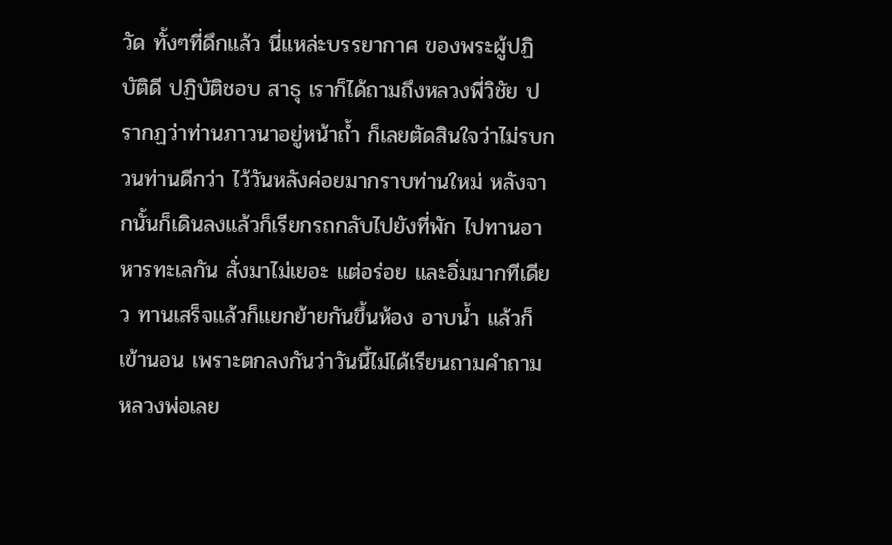วัด ทั้งๆที่ดึกแล้ว นี่แหล่ะบรรยากาศ ของพระผู้ปฏิบัติดี ปฏิบัติชอบ สาธุ เราก็ได้ถามถึงหลวงพี่วิชัย ปรากฏว่าท่านภาวนาอยู่หน้าถ้ำ ก็เลยตัดสินใจว่าไม่รบกวนท่านดีกว่า ไว้วันหลังค่อยมากราบท่านใหม่ หลังจากนั้นก็เดินลงแล้วก็เรียกรถกลับไปยังที่พัก ไปทานอาหารทะเลกัน สั่งมาไม่เยอะ แต่อร่อย และอิ่มมากทีเดียว ทานเสร็จแล้วก็แยกย้ายกันขึ้นห้อง อาบน้ำ แล้วก็เข้านอน เพราะตกลงกันว่าวันนี้ไม่ได้เรียนถามคำถามหลวงพ่อเลย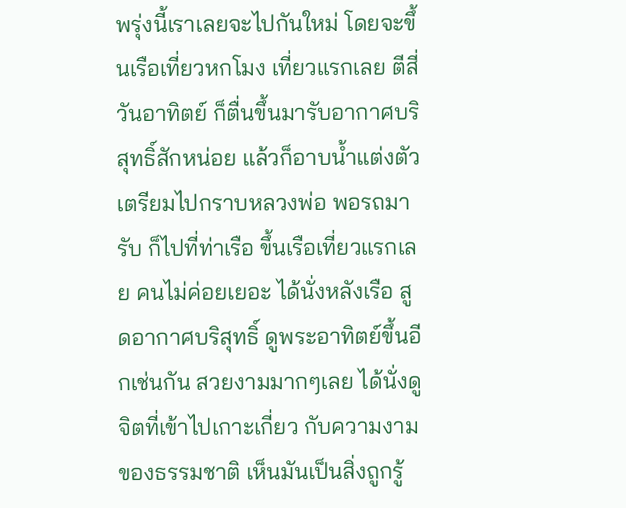พรุ่งนี้เราเลยจะไปกันใหม่ โดยจะขึ้นเรือเที่ยวหกโมง เที่ยวแรกเลย ตีสี่วันอาทิตย์ ก็ตื่นขึ้นมารับอากาศบริสุทธิ์สักหน่อย แล้วก็อาบน้ำแต่งตัวเตรียมไปกราบหลวงพ่อ พอรถมารับ ก็ไปที่ท่าเรือ ขึ้นเรือเที่ยวแรกเลย คนไม่ค่อยเยอะ ได้นั่งหลังเรือ สูดอากาศบริสุทธิ์ ดูพระอาทิตย์ขึ้นอีกเช่นกัน สวยงามมากๆเลย ได้นั่งดูจิตที่เข้าไปเกาะเกี่ยว กับความงามของธรรมชาติ เห็นมันเป็นสิ่งถูกรู้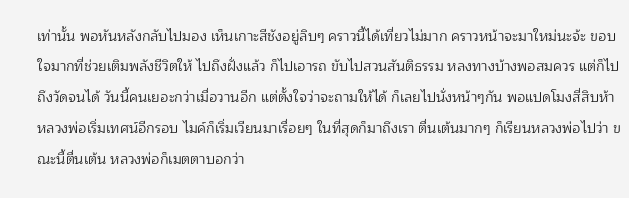เท่านั้น พอหันหลังกลับไปมอง เห็นเกาะสีชังอยู่ลิบๆ คราวนี้ได้เที่ยวไม่มาก คราวหน้าจะมาใหม่นะจ้ะ ขอบใจมากที่ช่วยเติมพลังชีวิตให้ ไปถึงฝั่งแล้ว ก็ไปเอารถ ขับไปสวนสันติธรรม หลงทางบ้างพอสมควร แต่ก็ไปถึงวัดจนได้ วันนี้คนเยอะกว่าเมื่อวานอีก แต่ตั้งใจว่าจะถามให้ได้ ก็เลยไปนั่งหน้าๆกัน พอแปดโมงสี่สิบห้า หลวงพ่อเริ่มเทศน์อีกรอบ ไมค์ก็เริ่มเวียนมาเรื่อยๆ ในที่สุดก็มาถึงเรา ตื่นเต้นมากๆ ก็เรียนหลวงพ่อไปว่า ขณะนี้ตื่นเต้น หลวงพ่อก็เมตตาบอกว่า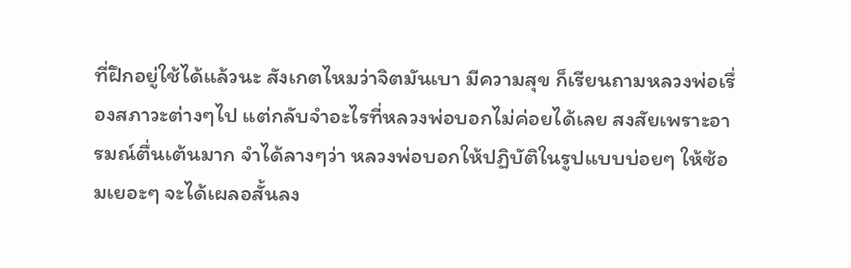ที่ฝึกอยู่ใช้ได้แล้วนะ สังเกตไหมว่าจิตมันเบา มีความสุข ก็เรียนถามหลวงพ่อเรื่องสภาวะต่างๆไป แต่กลับจำอะไรที่หลวงพ่อบอกไม่ค่อยได้เลย สงสัยเพราะอารมณ์ตื่นเต้นมาก จำได้ลางๆว่า หลวงพ่อบอกให้ปฏิบัติในรูปแบบบ่อยๆ ให้ซ้อมเยอะๆ จะได้เผลอสั้นลง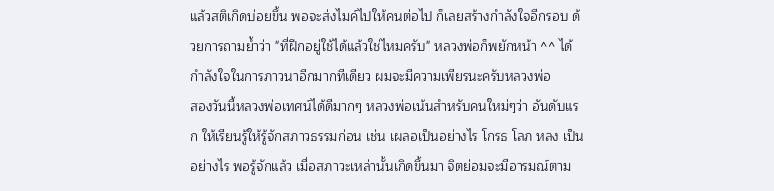แล้วสติเกิดบ่อยขึ้น พอจะส่งไมค์ไปให้คนต่อไป ก็เลยสร้างกำลังใจอีกรอบ ด้วยการถามย้ำว่า "ที่ฝึกอยู่ใช้ได้แล้วใช่ไหมครับ" หลวงพ่อก็พยักหน้า ^^ ได้กำลังใจในการภาวนาอีกมากทีเดียว ผมจะมีความเพียรนะครับหลวงพ่อ
สองวันนี้หลวงพ่อเทศน์ได้ดีมากๆ หลวงพ่อเน้นสำหรับคนใหม่ๆว่า อันดับแรก ให้เรียนรู้ให้รู้จักสภาวธรรมก่อน เช่น เผลอเป็นอย่างไร โกรธ โลภ หลง เป็นอย่างไร พอรู้จักแล้ว เมื่อสภาวะเหล่านั้นเกิดขึ้นมา จิตย่อมจะมีอารมณ์ตาม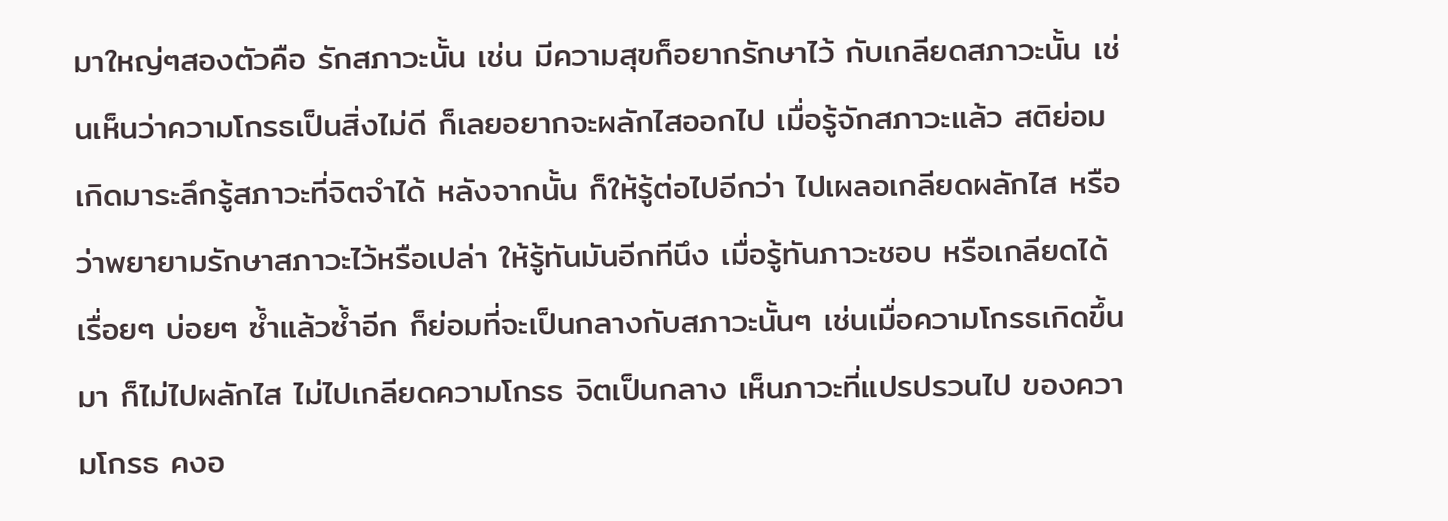มาใหญ่ๆสองตัวคือ รักสภาวะนั้น เช่น มีความสุขก็อยากรักษาไว้ กับเกลียดสภาวะนั้น เช่นเห็นว่าความโกรธเป็นสิ่งไม่ดี ก็เลยอยากจะผลักไสออกไป เมื่อรู้จักสภาวะแล้ว สติย่อมเกิดมาระลึกรู้สภาวะที่จิตจำได้ หลังจากนั้น ก็ให้รู้ต่อไปอีกว่า ไปเผลอเกลียดผลักไส หรือว่าพยายามรักษาสภาวะไว้หรือเปล่า ให้รู้ทันมันอีกทีนึง เมื่อรู้ทันภาวะชอบ หรือเกลียดได้เรื่อยๆ บ่อยๆ ซ้ำแล้วซ้ำอีก ก็ย่อมที่จะเป็นกลางกับสภาวะนั้นๆ เช่นเมื่อความโกรธเกิดขึ้นมา ก็ไม่ไปผลักไส ไม่ไปเกลียดความโกรธ จิตเป็นกลาง เห็นภาวะที่แปรปรวนไป ของความโกรธ คงอ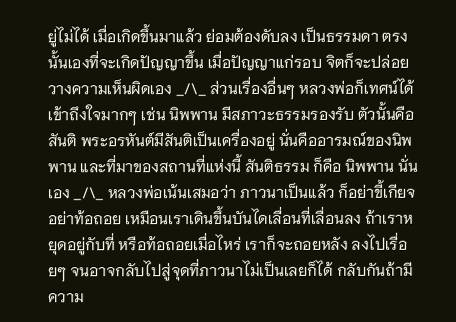ยู่ไม่ได้ เมื่อเกิดขึ้นมาแล้ว ย่อมต้องดับลง เป็นธรรมดา ตรงนั้นเองที่จะเกิดปัญญาขึ้น เมื่อปัญญาแก่รอบ จิตก็จะปล่อยวางความเห็นผิดเอง _/\_ ส่วนเรื่องอื่นๆ หลวงพ่อก็เทศน์ได้เข้าถึงใจมากๆ เช่น นิพพาน มีสภาวะธรรมรองรับ ตัวนั้นคือสันติ พระอรหันต์มีสันติเป็นเครื่องอยู่ นั่นคืออารมณ์ของนิพพาน และที่มาของสถานที่แห่งนี้ สันติธรรม ก็คือ นิพพาน นั่นเอง _/\_ หลวงพ่อเน้นเสมอว่า ภาวนาเป็นแล้ว ก็อย่าขี้เกียจ อย่าท้อถอย เหมือนเราเดินขึ้นบันไดเลื่อนที่เลื่อนลง ถ้าเราหยุดอยู่กับที่ หรือท้อถอยเมื่อไหร่ เราก็จะถอยหลัง ลงไปเรื่อยๆ จนอาจกลับไปสู่จุดที่ภาวนาไม่เป็นเลยก็ได้ กลับกันถ้ามีความ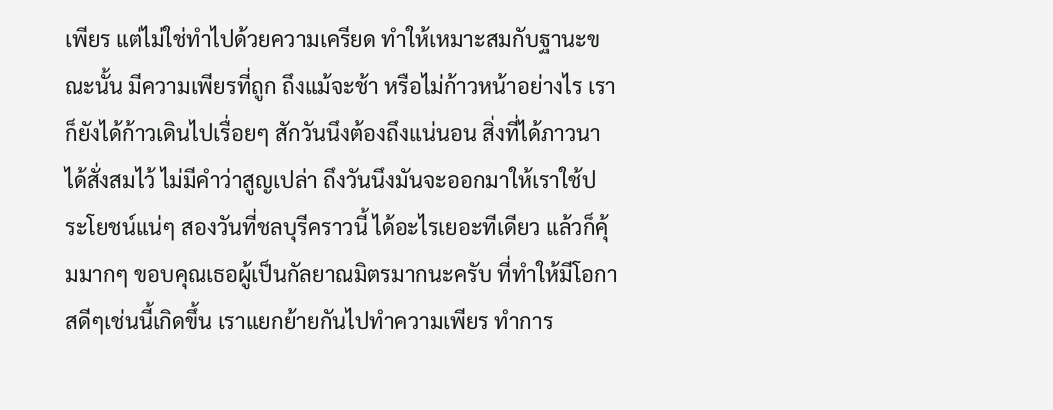เพียร แต่ไม่ใช่ทำไปด้วยความเครียด ทำให้เหมาะสมกับฐานะขณะนั้น มีความเพียรที่ถูก ถึงแม้จะช้า หรือไม่ก้าวหน้าอย่างไร เราก็ยังได้ก้าวเดินไปเรื่อยๆ สักวันนึงต้องถึงแน่นอน สิ่งที่ได้ภาวนา ได้สั่งสมไว้ ไม่มีคำว่าสูญเปล่า ถึงวันนึงมันจะออกมาให้เราใช้ประโยชน์แน่ๆ สองวันที่ชลบุรีคราวนี้ ได้อะไรเยอะทีเดียว แล้วก็คุ้มมากๆ ขอบคุณเธอผู้เป็นกัลยาณมิตรมากนะครับ ที่ทำให้มีโอกาสดีๆเช่นนี้เกิดขึ้น เราแยกย้ายกันไปทำความเพียร ทำการ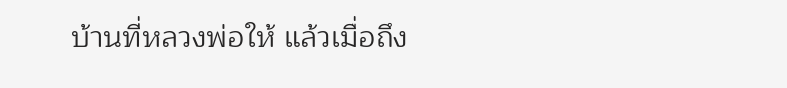บ้านที่หลวงพ่อให้ แล้วเมื่อถึง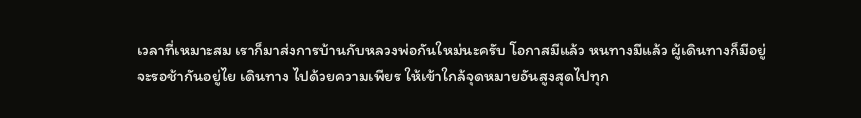เวลาที่เหมาะสม เราก็มาส่งการบ้านกับหลวงพ่อกันใหม่นะครับ โอกาสมีแล้ว หนทางมีแล้ว ผู้เดินทางก็มีอยู่ จะรอช้ากันอยู่ไย เดินทาง ไปด้วยความเพียร ให้เข้าใกล้จุดหมายอันสูงสุดไปทุก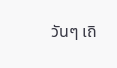วันๆ เถิ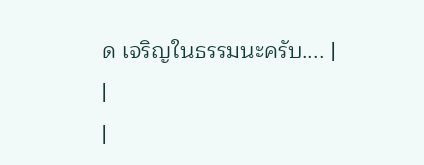ด เจริญในธรรมนะครับ.... |
|
|